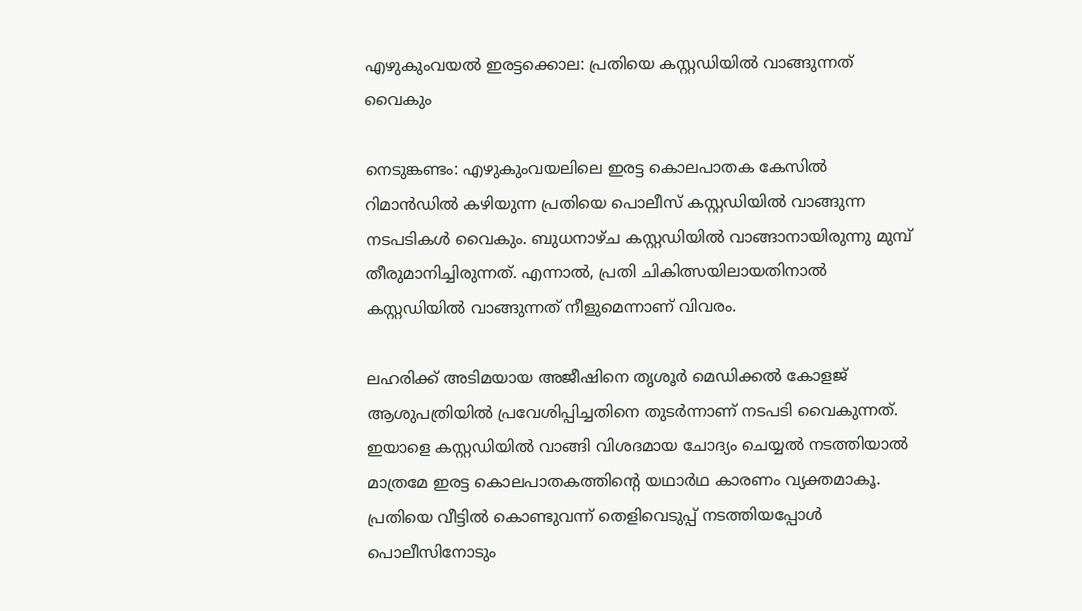എഴുകുംവയൽ ഇരട്ടക്കൊല: പ്രതിയെ കസ്റ്റഡിയിൽ വാങ്ങുന്നത് വൈകും

നെടുങ്കണ്ടം: എഴുകുംവയലിലെ ഇരട്ട കൊലപാതക കേസില്‍ റിമാന്‍ഡില്‍ കഴിയുന്ന പ്രതിയെ പൊലീസ് കസ്റ്റഡിയില്‍ വാങ്ങുന്ന നടപടികള്‍ വൈകും. ബുധനാഴ്ച കസ്റ്റഡിയില്‍ വാങ്ങാനായിരുന്നു മുമ്പ് തീരുമാനിച്ചിരുന്നത്. എന്നാല്‍, പ്രതി ചികിത്സയിലായതിനാല്‍ കസ്റ്റഡിയില്‍ വാങ്ങുന്നത് നീളുമെന്നാണ് വിവരം.

ലഹരിക്ക് അടിമയായ അജീഷിനെ തൃശൂര്‍ മെഡിക്കല്‍ കോളജ് ആശുപത്രിയില്‍ പ്രവേശിപ്പിച്ചതിനെ തുടര്‍ന്നാണ് നടപടി വൈകുന്നത്. ഇയാളെ കസ്റ്റഡിയില്‍ വാങ്ങി വിശദമായ ചോദ്യം ചെയ്യല്‍ നടത്തിയാല്‍ മാത്രമേ ഇരട്ട കൊലപാതകത്തിന്റെ യഥാർഥ കാരണം വ്യക്തമാകൂ. പ്രതിയെ വീട്ടില്‍ കൊണ്ടുവന്ന് തെളിവെടുപ്പ് നടത്തിയപ്പോള്‍ പൊലീസിനോടും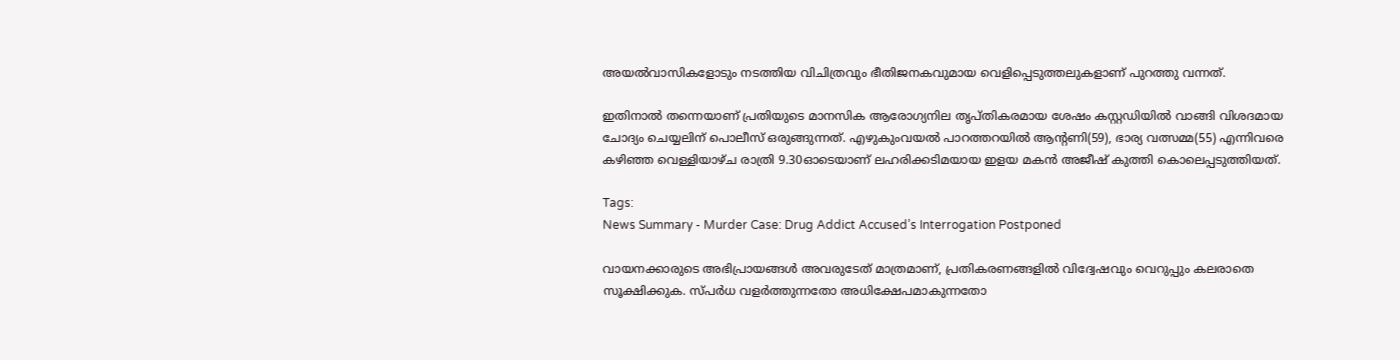അയല്‍വാസികളോടും നടത്തിയ വിചിത്രവും ഭീതിജനകവുമായ വെളിപ്പെടുത്തലുകളാണ് പുറത്തു വന്നത്.

ഇതിനാല്‍ തന്നെയാണ് പ്രതിയുടെ മാനസിക ആരോഗ്യനില തൃപ്തികരമായ ശേഷം കസ്റ്റഡിയില്‍ വാങ്ങി വിശദമായ ചോദ്യം ചെയ്യലിന് പൊലീസ് ഒരുങ്ങുന്നത്. എഴുകുംവയല്‍ പാറത്തറയില്‍ ആന്റണി(59), ഭാര്യ വത്സമ്മ(55) എന്നിവരെ കഴിഞ്ഞ വെള്ളിയാഴ്ച രാത്രി 9.30ഓടെയാണ് ലഹരിക്കടിമയായ ഇളയ മകന്‍ അജീഷ് കുത്തി കൊലെപ്പടുത്തിയത്.

Tags:
News Summary - Murder Case: Drug Addict Accused’s Interrogation Postponed

വായനക്കാരുടെ അഭിപ്രായങ്ങള്‍ അവരുടേത് മാത്രമാണ്, പ്രതികരണങ്ങളിൽ വിദ്വേഷവും വെറുപ്പും കലരാതെ സൂക്ഷിക്കുക. സ്പർധ വളർത്തുന്നതോ അധിക്ഷേപമാകുന്നതോ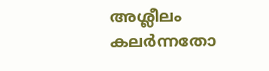അശ്ലീലം കലർന്നതോ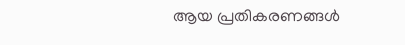ആയ പ്രതികരണങ്ങൾ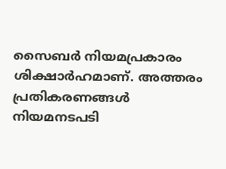സൈബർ നിയമപ്രകാരം ശിക്ഷാർഹമാണ്. അത്തരം പ്രതികരണങ്ങൾ നിയമനടപടി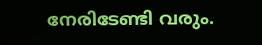നേരിടേണ്ടി വരും.